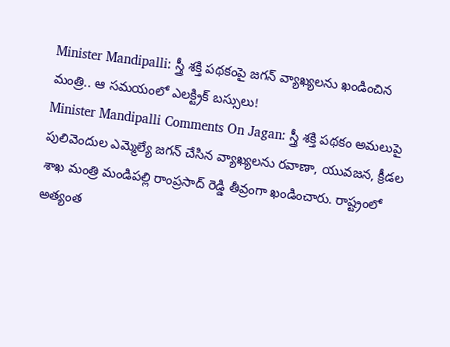Minister Mandipalli: స్త్రీ శక్తి పథకంపై జగన్ వ్యాఖ్యలను ఖండించిన మంత్రి.. ఆ సమయంలో ఎలక్ట్రిక్ బస్సులు!
Minister Mandipalli Comments On Jagan: స్త్రీ శక్తి పథకం అమలుపై పులివెందుల ఎమ్మెల్యే జగన్ చేసిన వ్యాఖ్యలను రవాణా, యువజన, క్రీడల శాఖ మంత్రి మండిపల్లి రాంప్రసాద్ రెడ్డి తీవ్రంగా ఖండించారు. రాష్ట్రంలో అత్యంత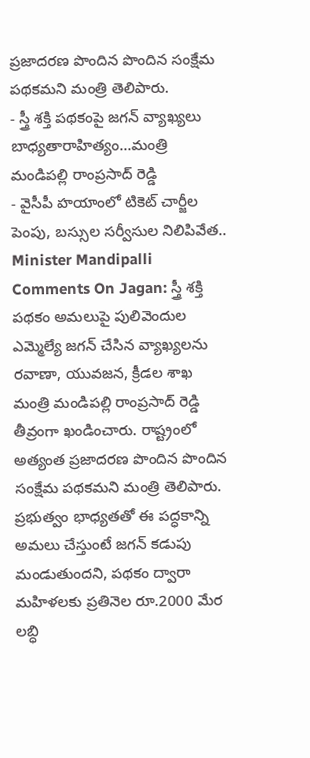ప్రజాదరణ పొందిన పొందిన సంక్షేమ పథకమని మంత్రి తెలిపారు.
- స్త్రీ శక్తి పథకంపై జగన్ వ్యాఖ్యలు బాధ్యతారాహిత్యం...మంత్రి మండిపల్లి రాంప్రసాద్ రెడ్డి
- వైసీపీ హయాంలో టికెట్ చార్జీల పెంపు, బస్సుల సర్వీసుల నిలిపివేత..
Minister Mandipalli Comments On Jagan: స్త్రీ శక్తి పథకం అమలుపై పులివెందుల ఎమ్మెల్యే జగన్ చేసిన వ్యాఖ్యలను రవాణా, యువజన, క్రీడల శాఖ మంత్రి మండిపల్లి రాంప్రసాద్ రెడ్డి తీవ్రంగా ఖండించారు. రాష్ట్రంలో అత్యంత ప్రజాదరణ పొందిన పొందిన సంక్షేమ పథకమని మంత్రి తెలిపారు. ప్రభుత్వం భాధ్యతతో ఈ పద్ధకాన్ని అమలు చేస్తుంటే జగన్ కడుపు మండుతుందని, పథకం ద్వారా మహిళలకు ప్రతినెల రూ.2000 మేర లబ్ధి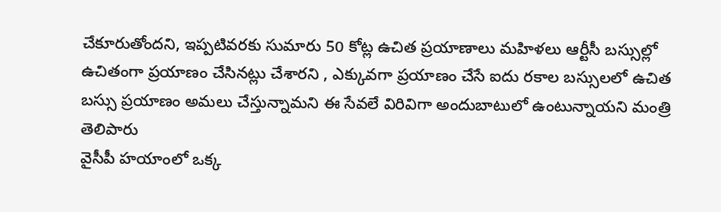చేకూరుతోందని, ఇప్పటివరకు సుమారు 50 కోట్ల ఉచిత ప్రయాణాలు మహిళలు ఆర్టీసీ బస్సుల్లో ఉచితంగా ప్రయాణం చేసినట్లు చేశారని , ఎక్కువగా ప్రయాణం చేసే ఐదు రకాల బస్సులలో ఉచిత బస్సు ప్రయాణం అమలు చేస్తున్నామని ఈ సేవలే విరివిగా అందుబాటులో ఉంటున్నాయని మంత్రి తెలిపారు
వైసీపీ హయాంలో ఒక్క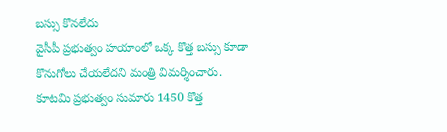బస్సు కొనలేదు
వైసీపీ ప్రభుత్వం హయాంలో ఒక్క కొత్త బస్సు కూడా కొనుగోలు చేయలేదని మంత్రి విమర్శించారు. కూటమి ప్రభుత్వం సుమారు 1450 కొత్త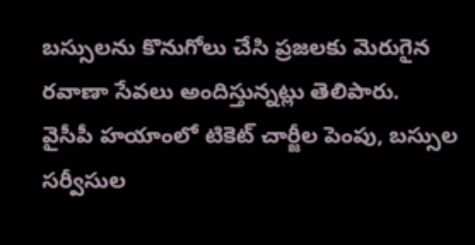బస్సులను కొనుగోలు చేసి ప్రజలకు మెరుగైన రవాణా సేవలు అందిస్తున్నట్లు తెలిపారు.
వైసీపీ హయాంలో టికెట్ చార్జీల పెంపు, బస్సుల సర్వీసుల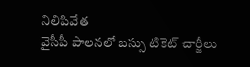నిలిపివేత
వైసీపీ పాలనలో బస్సు టికెట్ చార్జీలు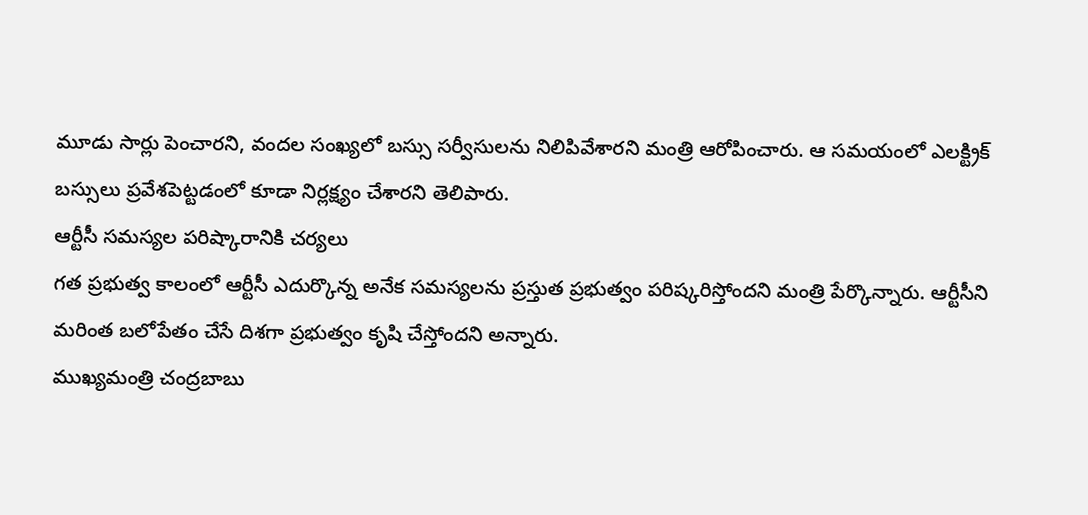మూడు సార్లు పెంచారని, వందల సంఖ్యలో బస్సు సర్వీసులను నిలిపివేశారని మంత్రి ఆరోపించారు. ఆ సమయంలో ఎలక్ట్రిక్ బస్సులు ప్రవేశపెట్టడంలో కూడా నిర్లక్ష్యం చేశారని తెలిపారు.
ఆర్టీసీ సమస్యల పరిష్కారానికి చర్యలు
గత ప్రభుత్వ కాలంలో ఆర్టీసీ ఎదుర్కొన్న అనేక సమస్యలను ప్రస్తుత ప్రభుత్వం పరిష్కరిస్తోందని మంత్రి పేర్కొన్నారు. ఆర్టీసీని మరింత బలోపేతం చేసే దిశగా ప్రభుత్వం కృషి చేస్తోందని అన్నారు.
ముఖ్యమంత్రి చంద్రబాబు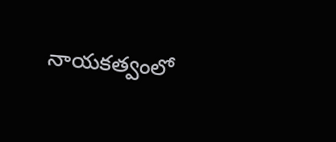నాయకత్వంలో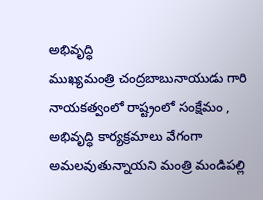అభివృద్ధి
ముఖ్యమంత్రి చంద్రబాబునాయుడు గారి నాయకత్వంలో రాష్ట్రంలో సంక్షేమం , అభివృద్ధి కార్యక్రమాలు వేగంగా అమలవుతున్నాయని మంత్రి మండిపల్లి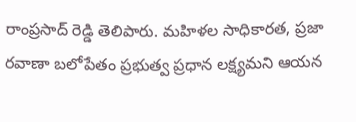రాంప్రసాద్ రెడ్డి తెలిపారు. మహిళల సాధికారత, ప్రజా రవాణా బలోపేతం ప్రభుత్వ ప్రధాన లక్ష్యమని ఆయన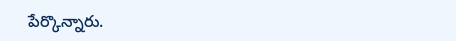పేర్కొన్నారు.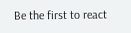Be the first to react